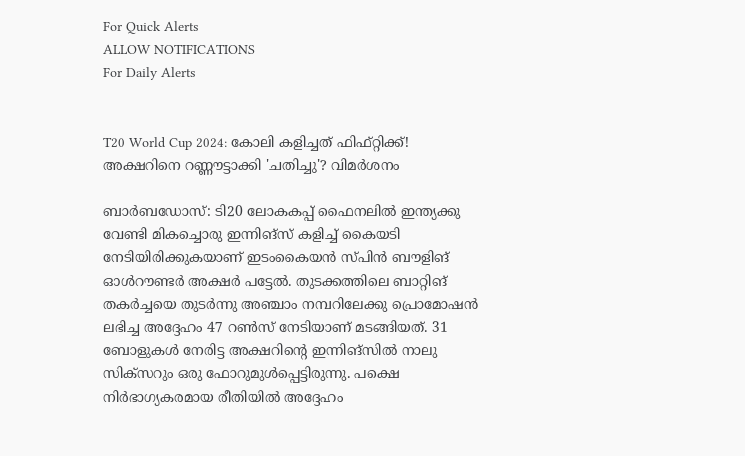For Quick Alerts
ALLOW NOTIFICATIONS
For Daily Alerts


T20 World Cup 2024: കോലി കളിച്ചത് ഫിഫ്റ്റിക്ക്! അക്ഷറിനെ റണ്ണൗട്ടാക്കി 'ചതിച്ചു'? വിമര്‍ശനം

ബാര്‍ബഡോസ്: ടി20 ലോകകപ്പ് ഫൈനലില്‍ ഇന്ത്യക്കു വേണ്ടി മികച്ചൊരു ഇന്നിങ്‌സ് കളിച്ച് കൈയടി നേടിയിരിക്കുകയാണ് ഇടംകൈയന്‍ സ്പിന്‍ ബൗളിങ് ഓള്‍റൗണ്ടര്‍ അക്ഷര്‍ പട്ടേല്‍. തുടക്കത്തിലെ ബാറ്റിങ് തകര്‍ച്ചയെ തുടര്‍ന്നു അഞ്ചാം നമ്പറിലേക്കു പ്രൊമോഷന്‍ ലഭിച്ച അദ്ദേഹം 47 റണ്‍സ് നേടിയാണ് മടങ്ങിയത്. 31 ബോളുകള്‍ നേരിട്ട അക്ഷറിന്റെ ഇന്നിങ്‌സില്‍ നാലു സിക്‌സറും ഒരു ഫോറുമുള്‍പ്പെട്ടിരുന്നു. പക്ഷെ നിര്‍ഭാഗ്യകരമായ രീതിയില്‍ അദ്ദേഹം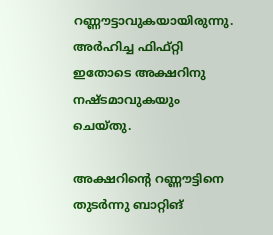റണ്ണൗട്ടാവുകയായിരുന്നു. അര്‍ഹിച്ച ഫിഫ്റ്റി ഇതോടെ അക്ഷറിനു നഷ്ടമാവുകയും ചെയ്തു.

അക്ഷറിന്റെ റണ്ണൗട്ടിനെ തുടര്‍ന്നു ബാറ്റിങ്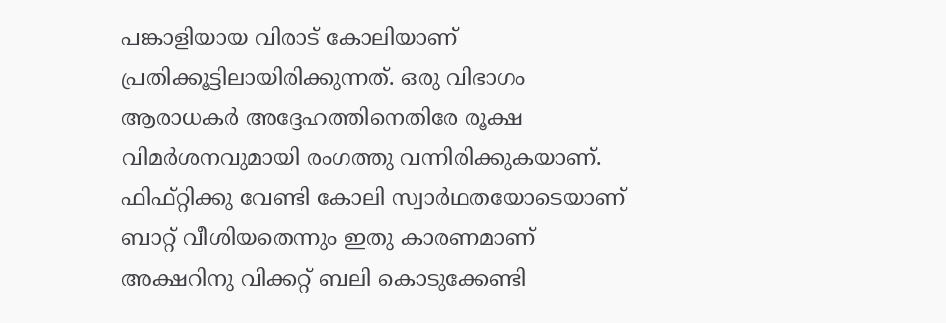പങ്കാളിയായ വിരാട് കോലിയാണ് പ്രതിക്കൂട്ടിലായിരിക്കുന്നത്. ഒരു വിഭാഗം ആരാധകര്‍ അദ്ദേഹത്തിനെതിരേ രൂക്ഷ വിമര്‍ശനവുമായി രംഗത്തു വന്നിരിക്കുകയാണ്. ഫിഫ്റ്റിക്കു വേണ്ടി കോലി സ്വാര്‍ഥതയോടെയാണ് ബാറ്റ് വീശിയതെന്നും ഇതു കാരണമാണ് അക്ഷറിനു വിക്കറ്റ് ബലി കൊടുക്കേണ്ടി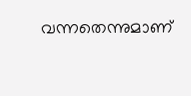വന്നതെന്നുമാണ്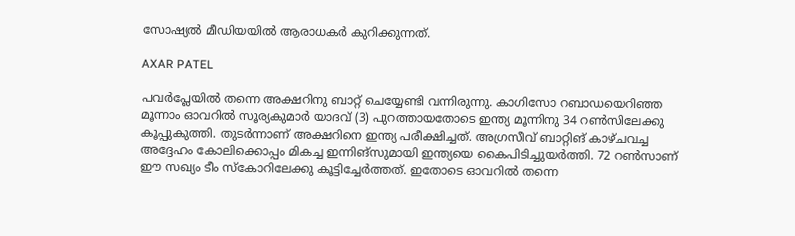സോഷ്യല്‍ മീഡിയയില്‍ ആരാധകര്‍ കുറിക്കുന്നത്.

AXAR PATEL

പവര്‍പ്ലേയില്‍ തന്നെ അക്ഷറിനു ബാറ്റ് ചെയ്യേണ്ടി വന്നിരുന്നു. കാഗിസോ റബാഡയെറിഞ്ഞ മൂന്നാം ഓവറില്‍ സൂര്യകുമാര്‍ യാദവ് (3) പുറത്തായതോടെ ഇന്ത്യ മൂന്നിനു 34 റണ്‍സിലേക്കു കൂപ്പുകുത്തി. തുടര്‍ന്നാണ് അക്ഷറിനെ ഇന്ത്യ പരീക്ഷിച്ചത്. അഗ്രസീവ് ബാറ്റിങ് കാഴ്ചവച്ച അദ്ദേഹം കോലിക്കൊപ്പം മികച്ച ഇന്നിങ്‌സുമായി ഇന്ത്യയെ കൈപിടിച്ചുയര്‍ത്തി. 72 റണ്‍സാണ് ഈ സഖ്യം ടീം സ്‌കോറിലേക്കു കൂട്ടിച്ചേര്‍ത്തത്. ഇതോടെ ഓവറില്‍ തന്നെ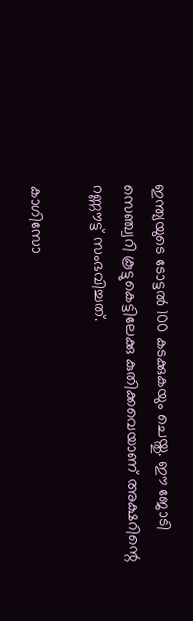ഇന്ത്യയുടെ ടോട്ടല്‍ 100 കടക്കുകയും ചെയ്തു. ഈ ജോടി സെഞ്ച്വറി കൂട്ടുകെട്ടിലേക്കു കുതിക്കവെയാണ് അക്ഷറിന്റെ റണ്ണൗട്ട് സംഭവിച്ചത്.

കാഗിസോ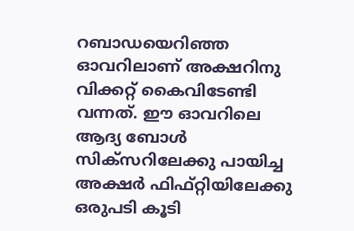റബാഡയെറിഞ്ഞ ഓവറിലാണ് അക്ഷറിനു വിക്കറ്റ് കൈവിടേണ്ടി വന്നത്. ഈ ഓവറിലെ ആദ്യ ബോള്‍ സിക്‌സറിലേക്കു പായിച്ച അക്ഷര്‍ ഫിഫ്റ്റിയിലേക്കു ഒരുപടി കൂടി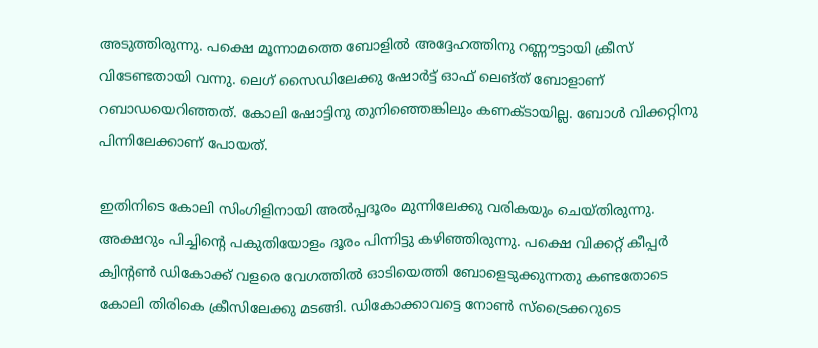അടുത്തിരുന്നു. പക്ഷെ മൂന്നാമത്തെ ബോളില്‍ അദ്ദേഹത്തിനു റണ്ണൗട്ടായി ക്രീസ് വിടേണ്ടതായി വന്നു. ലെഗ് സൈഡിലേക്കു ഷോര്‍ട്ട് ഓഫ് ലെങ്ത് ബോളാണ് റബാഡയെറിഞ്ഞത്. കോലി ഷോട്ടിനു തുനിഞ്ഞെങ്കിലും കണക്ടായില്ല. ബോള്‍ വിക്കറ്റിനു പിന്നിലേക്കാണ് പോയത്.

ഇതിനിടെ കോലി സിംഗിളിനായി അല്‍പ്പദൂരം മുന്നിലേക്കു വരികയും ചെയ്തിരുന്നു. അക്ഷറും പിച്ചിന്റെ പകുതിയോളം ദൂരം പിന്നിട്ടു കഴിഞ്ഞിരുന്നു. പക്ഷെ വിക്കറ്റ് കീപ്പര്‍ ക്വിന്റണ്‍ ഡികോക്ക് വളരെ വേഗത്തില്‍ ഓടിയെത്തി ബോളെടുക്കുന്നതു കണ്ടതോടെ കോലി തിരികെ ക്രീസിലേക്കു മടങ്ങി. ഡികോക്കാവട്ടെ നോണ്‍ സ്‌ട്രൈക്കറുടെ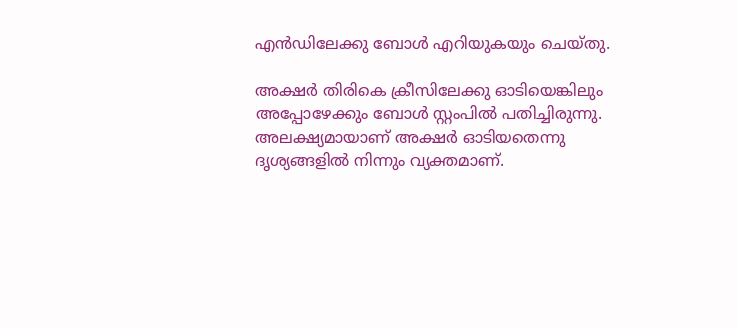എന്‍ഡിലേക്കു ബോള്‍ എറിയുകയും ചെയ്തു.

അക്ഷര്‍ തിരികെ ക്രീസിലേക്കു ഓടിയെങ്കിലും അപ്പോഴേക്കും ബോള്‍ സ്റ്റംപില്‍ പതിച്ചിരുന്നു. അലക്ഷ്യമായാണ് അക്ഷര്‍ ഓടിയതെന്നു ദൃശ്യങ്ങളില്‍ നിന്നും വ്യക്തമാണ്.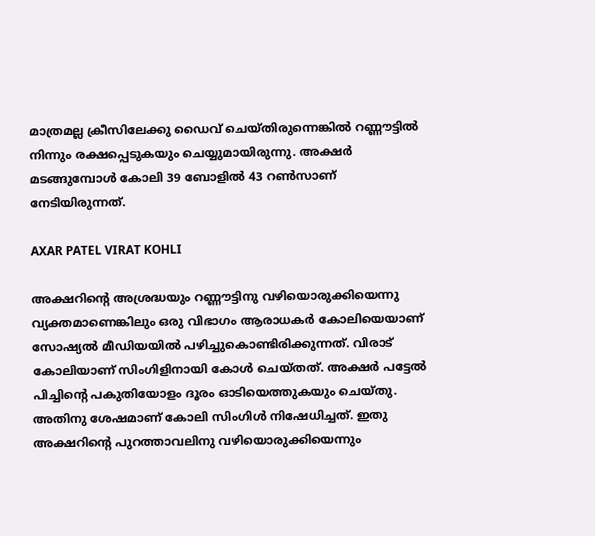മാത്രമല്ല ക്രീസിലേക്കു ഡൈവ് ചെയ്തിരുന്നെങ്കില്‍ റണ്ണൗട്ടില്‍ നിന്നും രക്ഷപ്പെടുകയും ചെയ്യുമായിരുന്നു. അക്ഷര്‍ മടങ്ങുമ്പോള്‍ കോലി 39 ബോളില്‍ 43 റണ്‍സാണ് നേടിയിരുന്നത്.

AXAR PATEL VIRAT KOHLI

അക്ഷറിന്റെ അശ്രദ്ധയും റണ്ണൗട്ടിനു വഴിയൊരുക്കിയെന്നു വ്യക്തമാണെങ്കിലും ഒരു വിഭാഗം ആരാധകര്‍ കോലിയെയാണ് സോഷ്യല്‍ മീഡിയയില്‍ പഴിച്ചുകൊണ്ടിരിക്കുന്നത്. വിരാട് കോലിയാണ് സിംഗിളിനായി കോള്‍ ചെയ്തത്. അക്ഷര്‍ പട്ടേല്‍ പിച്ചിന്റെ പകുതിയോളം ദൂരം ഓടിയെത്തുകയും ചെയ്തു. അതിനു ശേഷമാണ് കോലി സിംഗിള്‍ നിഷേധിച്ചത്. ഇതു അക്ഷറിന്റെ പുറത്താവലിനു വഴിയൊരുക്കിയെന്നും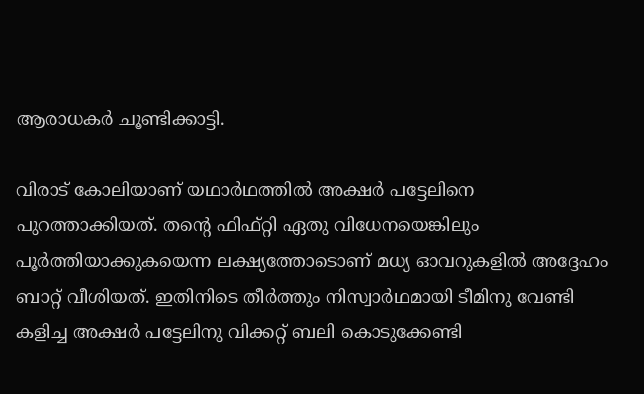ആരാധകര്‍ ചൂണ്ടിക്കാട്ടി.

വിരാട് കോലിയാണ് യഥാര്‍ഥത്തില്‍ അക്ഷര്‍ പട്ടേലിനെ പുറത്താക്കിയത്. തന്റെ ഫിഫ്റ്റി ഏതു വിധേനയെങ്കിലും പൂര്‍ത്തിയാക്കുകയെന്ന ലക്ഷ്യത്തോടൊണ് മധ്യ ഓവറുകളില്‍ അദ്ദേഹം ബാറ്റ് വീശിയത്. ഇതിനിടെ തീര്‍ത്തും നിസ്വാര്‍ഥമായി ടീമിനു വേണ്ടി കളിച്ച അക്ഷര്‍ പട്ടേലിനു വിക്കറ്റ് ബലി കൊടുക്കേണ്ടി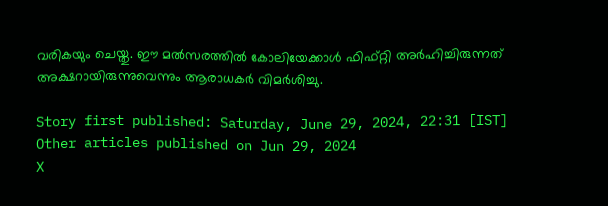വരികയും ചെയ്തു. ഈ മല്‍സരത്തില്‍ കോലിയേക്കാള്‍ ഫിഫ്റ്റി അര്‍ഹിച്ചിരുന്നത് അക്ഷറായിരുന്നുവെന്നും ആരാധകര്‍ വിമര്‍ശിച്ചു.

Story first published: Saturday, June 29, 2024, 22:31 [IST]
Other articles published on Jun 29, 2024
X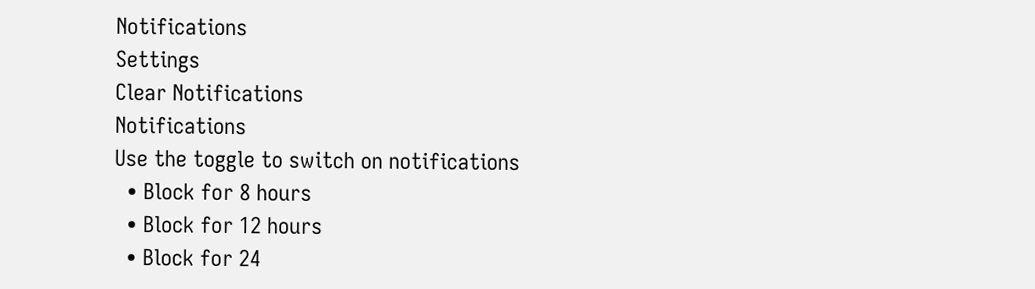Notifications
Settings
Clear Notifications
Notifications
Use the toggle to switch on notifications
  • Block for 8 hours
  • Block for 12 hours
  • Block for 24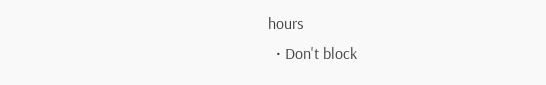hours
  • Don't block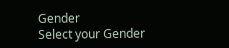Gender
Select your Gender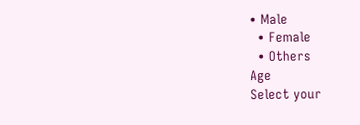• Male
  • Female
  • Others
Age
Select your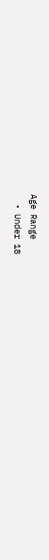Age Range
  • Under 18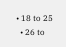• 18 to 25
  • 26 to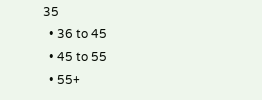35
  • 36 to 45
  • 45 to 55
  • 55+